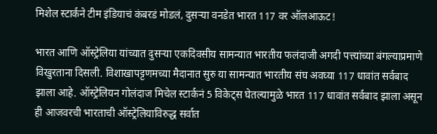मिशेल स्टार्कने टीम इंडियाचं कंबरडं मोडलं, दुसऱ्या वनडेत भारत 117 वर ऑलआऊट!

भारत आणि ऑस्ट्रेलिया यांच्यात दुसऱ्या एकदिवसीय सामन्यात भारतीय फलंदाजी अगदी पत्त्यांच्या बंगल्याप्रमाणे विखुरताना दिसली. विशाखापट्टणमच्या मैदानात सुरु या सामन्यात भारतीय संघ अवघ्या 117 धावांत सर्वबाद झाला आहे. ऑस्ट्रेलियन गोलंदाज मिचेल स्टार्कनं 5 विकेट्स घेतल्यामुळे भारत 117 धावांत सर्वबाद झाला असून ही आजवरची भारताची ऑस्ट्रेलियाविरुद्ध सर्वात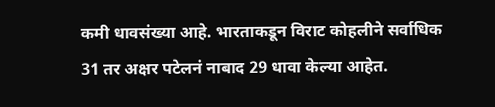कमी धावसंख्या आहे. भारताकडून विराट कोहलीने सर्वाधिक 31 तर अक्षर पटेलनं नाबाद 29 धावा केल्या आहेत.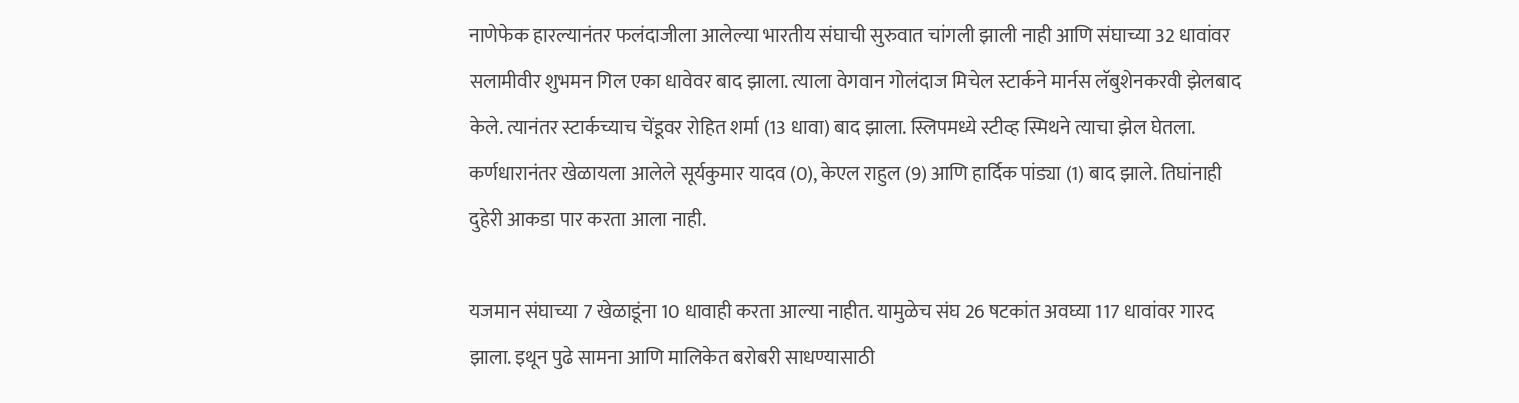नाणेफेक हारल्यानंतर फलंदाजीला आलेल्या भारतीय संघाची सुरुवात चांगली झाली नाही आणि संघाच्या 32 धावांवर सलामीवीर शुभमन गिल एका धावेवर बाद झाला. त्याला वेगवान गोलंदाज मिचेल स्टार्कने मार्नस लॅबुशेनकरवी झेलबाद केले. त्यानंतर स्टार्कच्याच चेंडूवर रोहित शर्मा (13 धावा) बाद झाला. स्लिपमध्ये स्टीव्ह स्मिथने त्याचा झेल घेतला. कर्णधारानंतर खेळायला आलेले सूर्यकुमार यादव (0), केएल राहुल (9) आणि हार्दिक पांड्या (1) बाद झाले. तिघांनाही दुहेरी आकडा पार करता आला नाही.

यजमान संघाच्या 7 खेळाडूंना 10 धावाही करता आल्या नाहीत. यामुळेच संघ 26 षटकांत अवघ्या 117 धावांवर गारद झाला. इथून पुढे सामना आणि मालिकेत बरोबरी साधण्यासाठी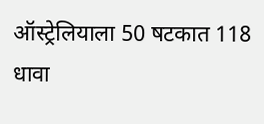ऑस्ट्रेलियाला 50 षटकात 118 धावा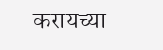करायच्या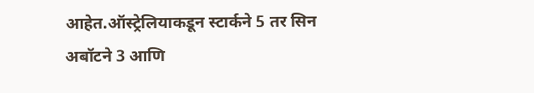आहेत.ऑस्ट्रेलियाकडून स्टार्कने 5 तर सिन अबॉटने 3 आणि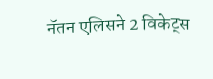नॅतन एलिसने 2 विकेट्स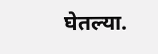घेतल्या.